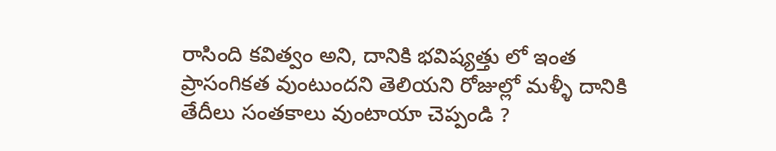రాసింది కవిత్వం అని, దానికి భవిష్యత్తు లో ఇంత ప్రాసంగికత వుంటుందని తెలియని రోజుల్లో మళ్ళీ దానికి తేదీలు సంతకాలు వుంటాయా చెప్పండి ?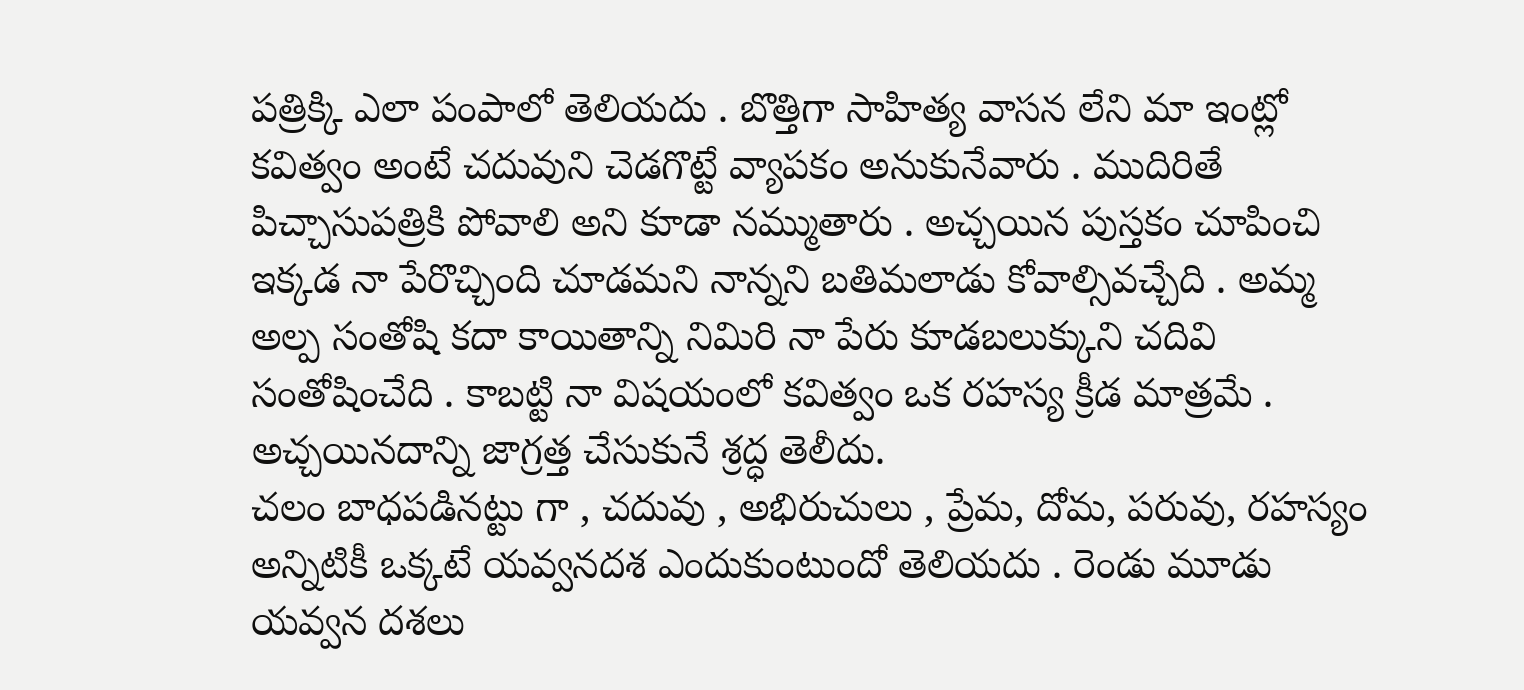పత్రిక్కి ఎలా పంపాలో తెలియదు . బొత్తిగా సాహిత్య వాసన లేని మా ఇంట్లో కవిత్వం అంటే చదువుని చెడగొట్టే వ్యాపకం అనుకునేవారు . ముదిరితే పిచ్చాసుపత్రికి పోవాలి అని కూడా నమ్ముతారు . అచ్చయిన పుస్తకం చూపించి ఇక్కడ నా పేరొచ్చింది చూడమని నాన్నని బతిమలాడు కోవాల్సివచ్చేది . అమ్మ అల్ప సంతోషి కదా కాయితాన్ని నిమిరి నా పేరు కూడబలుక్కుని చదివి సంతోషించేది . కాబట్టి నా విషయంలో కవిత్వం ఒక రహస్య క్రీడ మాత్రమే . అచ్చయినదాన్ని జాగ్రత్త చేసుకునే శ్రద్ధ తెలీదు.
చలం బాధపడినట్టు గా , చదువు , అభిరుచులు , ప్రేమ, దోమ, పరువు, రహస్యం అన్నిటికీ ఒక్కటే యవ్వనదశ ఎందుకుంటుందో తెలియదు . రెండు మూడు యవ్వన దశలు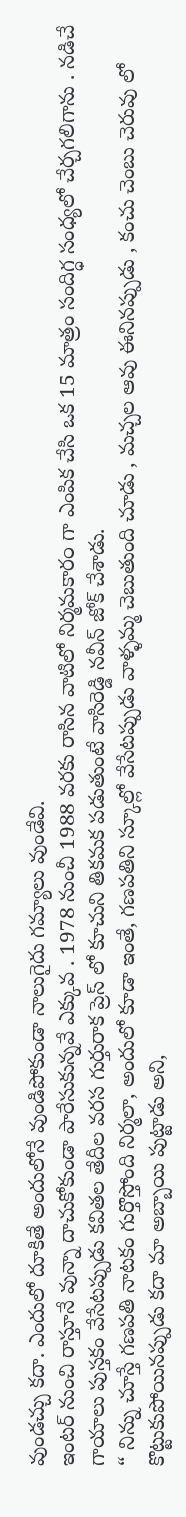వుండచ్చు కదా. ఎందులో దూకితే అందులోనే వుండిపోకుండా నాలుగైదు గమ్యాలు వుండేవి.
ఇంటర్ నుంచి రాస్తూనే వున్నా దాచుకోకుండా పారేసుకున్నవే ఎక్కువ . 1978 నుంచీ 1988 వరకు రాసిన వాటిలో నిర్మమకార౦ గా ఎంపిక చేసి ఒక 15 మాత్రం సందిగ్ధ సంధ్యలో చేర్చగలిగాను . నడిచే గాయాలు పుస్తకం వేసేటప్పుడు కవితల తేదీల వరస గుర్తురాక ప్రెస్ లో కూచుని తికమక పడుతుంటే వాసిరెడ్డి నవీన్ జోక్ చేశాడు.
“ నిన్ను చూస్తే గణపతి నాటకం గుర్తొస్తోంది నిర్మలా, అందులో కూడా ఇంతే, గణపతిని స్కూల్లో వేసేటప్పుడు వాళ్ళమ్మ చెబుతుంది చూడు , మచ్చల ఆవు ఈనినప్పుడు , కంచు చెంబు చెరువు లో కొట్టుకుపోయినప్పుడు కదా మా అబ్బాయి పుట్టాడు అని,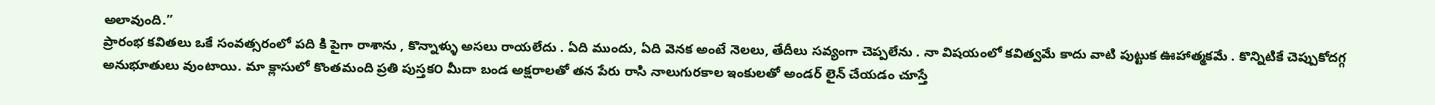అలావుంది.”
ప్రారంభ కవితలు ఒకే సంవత్సరంలో పది కి పైగా రాశాను , కొన్నాళ్ళు అసలు రాయలేదు . ఏది ముందు, ఏది వెనక అంటే నెలలు, తేదీలు సవ్యంగా చెప్పలేను . నా విషయంలో కవిత్వమే కాదు వాటి పుట్టుక ఊహాత్మకమే . కొన్నిటికే చెప్పుకోదగ్గ అనుభూతులు వుంటాయి. మా క్లాసులో కొంతమంది ప్రతి పుస్తక౦ మీదా బండ అక్షరాలతో తన పేరు రాసి నాలుగురకాల ఇంకులతో అండర్ లైన్ చేయడం చూస్తే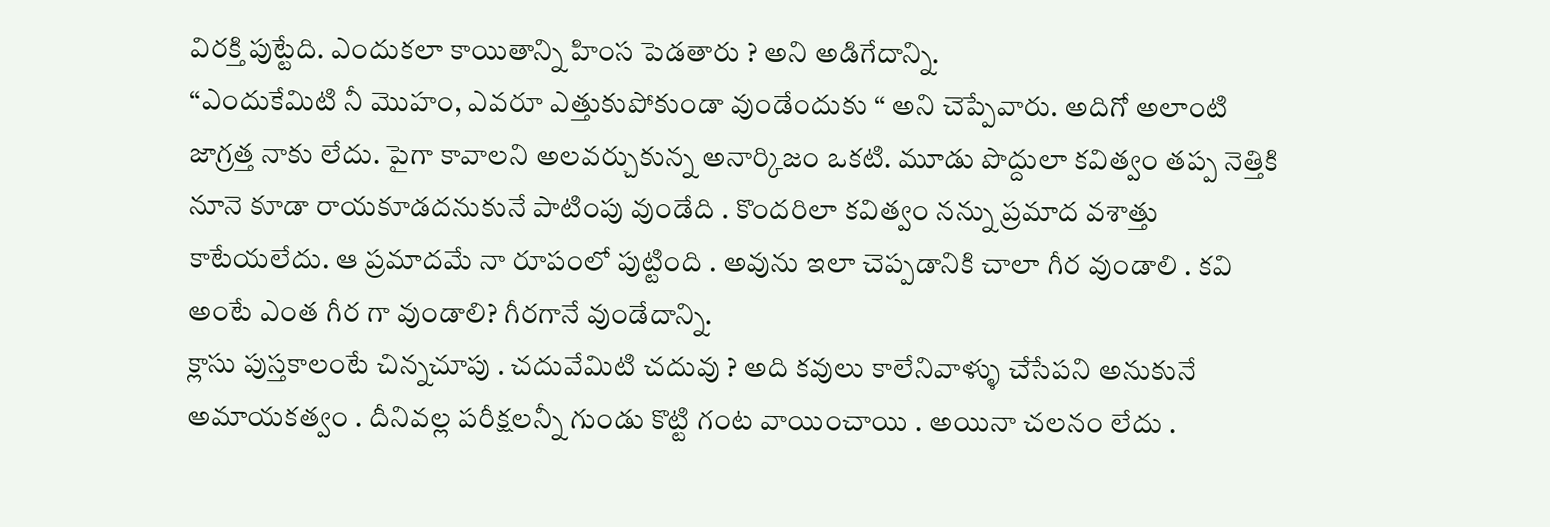విరక్తి పుట్టేది. ఎందుకలా కాయితాన్ని హింస పెడతారు ? అని అడిగేదాన్ని.
“ఎందుకేమిటి నీ మొహం, ఎవరూ ఎత్తుకుపోకుండా వుండే౦దుకు “ అని చెప్పేవారు. అదిగో అలాంటి జాగ్రత్త నాకు లేదు. పైగా కావాలని అలవర్చుకున్న అనార్కిజం ఒకటి. మూడు పొద్దులా కవిత్వం తప్ప నెత్తికి నూనె కూడా రాయకూడదనుకునే పాటింపు వుండేది . కొందరిలా కవిత్వం నన్ను ప్రమాద వశాత్తు కాటేయలేదు. ఆ ప్రమాదమే నా రూపంలో పుట్టింది . అవును ఇలా చెప్పడానికి చాలా గీర వుండాలి . కవి అంటే ఎంత గీర గా వుండాలి? గీరగానే వుండేదాన్ని.
క్లాసు పుస్తకాలంటే చిన్నచూపు . చదువేమిటి చదువు ? అది కవులు కాలేనివాళ్ళు చేసేపని అనుకునే అమాయకత్వం . దీనివల్ల పరీక్షలన్నీ గుండు కొట్టి గంట వాయించాయి . అయినా చలనం లేదు .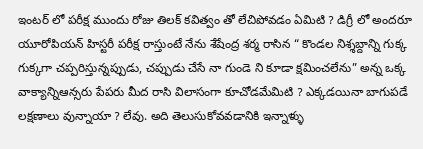ఇంటర్ లో పరీక్ష ముందు రోజు తిలక్ కవిత్వం తో లేచిపోవడం ఏమిటి ? డిగ్రీ లో అందరూ యూరోపియన్ హిస్టరీ పరీక్ష రాస్తుంటే నేను శేషేంద్ర శర్మ రాసిన “ కొండల నిశ్శబ్దాన్ని గుక్క గుక్కగా చప్పరిస్తున్నప్పుడు, చప్పుడు చేసే నా గుండె ని కూడా క్షమించలేను” అన్న ఒక్క వాక్యాన్నిఆన్సరు పేపరు మీద రాసి విలాసంగా కూచోడమేమిటి ? ఎక్కడయినా బాగుపడే లక్షణాలు వున్నాయా ? లేవు. అది తెలుసుకోవవడానికి ఇన్నాళ్ళు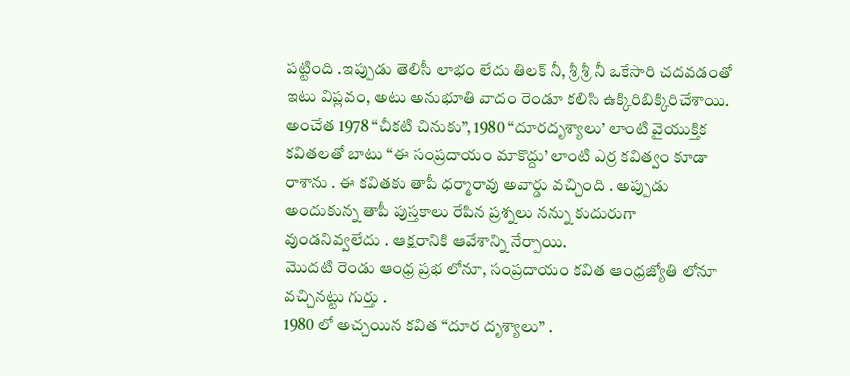పట్టింది .ఇప్పుడు తెలిసీ లాభ౦ లేదు తిలక్ నీ, శ్రీ శ్రీ నీ ఒకేసారి చదవడంతో ఇటు విప్లవం, అటు అనుభూతి వాదం రెండూ కలిసి ఉక్కిరిబిక్కిరిచేశాయి.
అంచేత 1978 “చీకటి చినుకు”, 1980 “దూరదృశ్యాలు’ లాంటి వైయుక్తిక కవితలతో బాటు “ఈ సంప్రదాయం మాకొద్దు’ లాంటి ఎర్ర కవిత్వం కూడా రాశాను . ఈ కవితకు తాపీ ధర్మారావు అవార్డు వచ్చింది . అప్పుడు అందుకున్న తాపీ పుస్తకాలు రేపిన ప్రశ్నలు నన్ను కుదురుగా వుండనివ్వలేదు . ఆక్షరానికి ఆవేశాన్ని నేర్పాయి.
మొదటి రెండు ఆంధ్ర ప్రభ లోనూ, సంప్రదాయం కవిత ఆంధ్రజ్యోతి లోనూ వచ్చినట్టు గుర్తు .
1980 లో అచ్చయిన కవిత “దూర దృశ్యాలు” .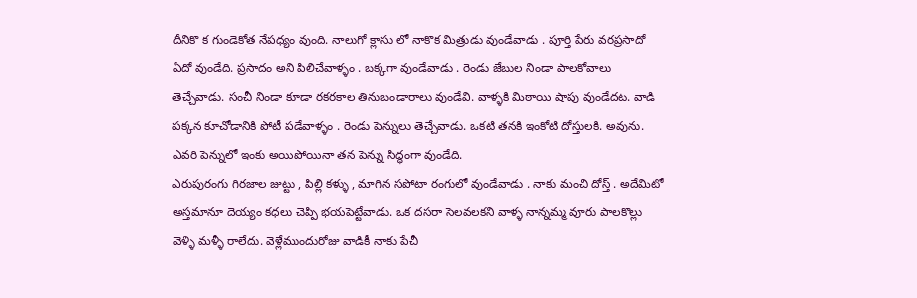దీనికొ క గుండెకోత నేపధ్యం వుంది. నాలుగో క్లాసు లో నాకొక మిత్రుడు వుండేవాడు . పూర్తి పేరు వరప్రసాదో ఏదో వుండేది. ప్రసాదం అని పిలిచేవాళ్ళం . బక్కగా వుండేవాడు . రెండు జేబుల నిండా పాలకోవాలు తెచ్చేవాడు. సంచీ నిండా కూడా రకరకాల తినుబండారాలు వుండేవి. వాళ్ళకి మిఠాయి షాపు వుండేదట. వాడి పక్కన కూచోడానికి పోటీ పడేవాళ్ళం . రెండు పెన్నులు తెచ్చేవాడు. ఒకటి తనకి ఇంకోటి దోస్తులకి. అవును. ఎవరి పెన్నులో ఇంకు అయిపోయినా తన పెన్ను సిద్ధంగా వుండేది.
ఎరుపురంగు గిరజాల జుట్టు , పిల్లి కళ్ళు , మాగిన సపోటా రంగులో వుండేవాడు . నాకు మంచి దోస్త్ . అదేమిటో అస్తమానూ దెయ్యం కధలు చెప్పి భయపెట్టేవాడు. ఒక దసరా సెలవలకని వాళ్ళ నాన్నమ్మ వూరు పాలకొల్లు వెళ్ళి మళ్ళీ రాలేదు. వెళ్లేముందురోజు వాడికీ నాకు పేచీ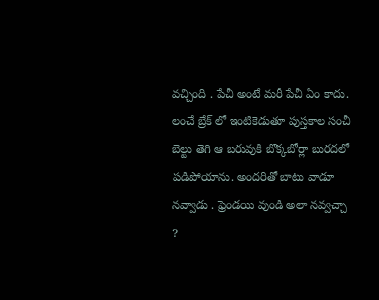వచ్చింది . పేచీ అంటే మరీ పేచీ ఏం కాదు. లంచే బ్రేక్ లో ఇంటికెడుతూ పుస్తకాల సంచీ బెల్టు తెగి ఆ బరువుకి బొక్కబోర్లా బురదలో పడిపోయాను. అందరితో బాటు వాడూ నవ్వాడు . ఫ్రెండయి వుండి అలా నవ్వచ్చా ?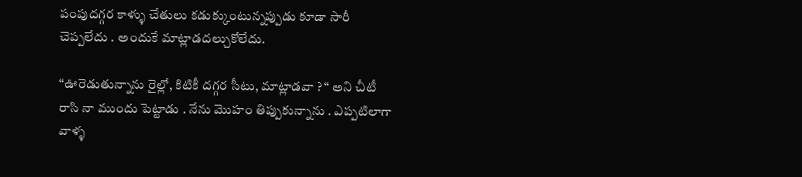పంపుదగ్గర కాళ్ళు చేతులు కడుక్కుంటున్నప్పుడు కూడా సారీ చెప్పలేదు . అందుకే మాట్లాడదల్చుకోలేదు.

“ఊరెడుతున్నాను రైల్లో, కిటికీ దగ్గర సీటు, మాట్లాడవా ? “ అని చీటీ రాసి నా ముందు పెట్టాడు . నేను మొహం తిప్పుకున్నాను . ఎప్పటిలాగా వాళ్ళ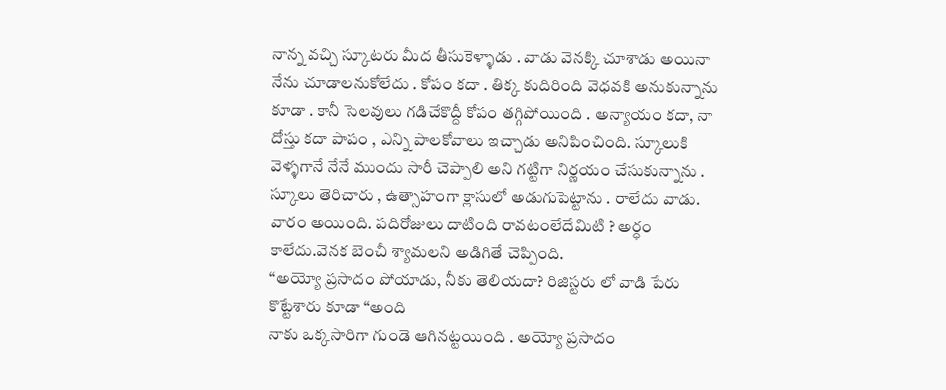నాన్న వచ్చి స్కూటరు మీద తీసుకెళ్ళాడు . వాడు వెనక్కి చూశాడు అయినా నేను చూడాలనుకోలేదు . కోపం కదా . తిక్క కుదిరింది వెధవకి అనుకున్నాను కూడా . కానీ సెలవులు గడిచేకొద్దీ కోపం తగ్గిపోయింది . అన్యాయం కదా, నా దోస్తు కదా పాపం , ఎన్ని పాలకోవాలు ఇచ్చాడు అనిపించింది. స్కూలుకి వెళ్ళగానే నేనే ముందు సారీ చెప్పాలి అని గట్టిగా నిర్ణయం చేసుకున్నాను . స్కూలు తెరిచారు , ఉత్సాహంగా క్లాసులో అడుగుపెట్టాను . రాలేదు వాడు. వారం అయింది. పదిరోజులు దాటింది రావటంలేదేమిటి ? అర్ధం కాలేదు.వెనక బెంచీ శ్యామలని అడిగితే చెప్పింది.
“అయ్యో ప్రసాదం పోయాడు, నీకు తెలియదా? రిజిస్టరు లో వాడి పేరు కొట్టేశారు కూడా “అంది
నాకు ఒక్కసారిగా గుండె ఆగినట్టయింది . అయ్యో ప్రసాదం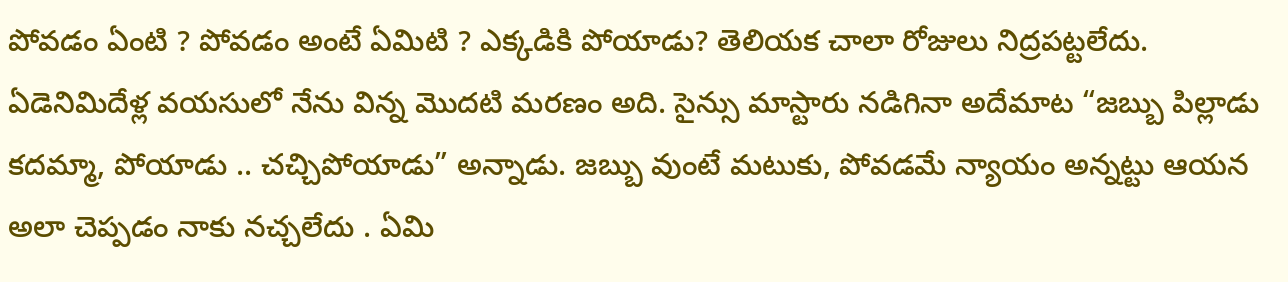పోవడం ఏంటి ? పోవడం అంటే ఏమిటి ? ఎక్కడికి పోయాడు? తెలియక చాలా రోజులు నిద్రపట్టలేదు. ఏడెనిమిదేళ్ల వయసులో నేను విన్న మొదటి మరణం అది. సైన్సు మాస్టారు నడిగినా అదేమాట “జబ్బు పిల్లాడు కదమ్మా, పోయాడు .. చచ్చిపోయాడు” అన్నాడు. జబ్బు వుంటే మటుకు, పోవడమే న్యాయం అన్నట్టు ఆయన అలా చెప్పడం నాకు నచ్చలేదు . ఏమి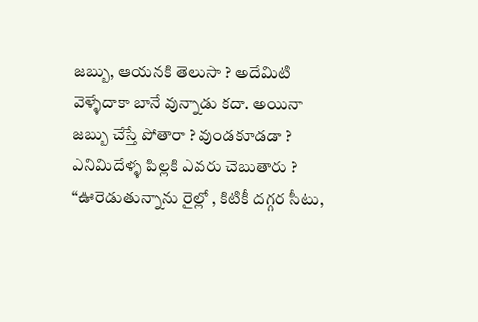జబ్బు, ఆయనకి తెలుసా ? అదేమిటి వెళ్ళేదాకా బానే వున్నాడు కదా. అయినా జబ్బు చేస్తే పోతారా ? వుండకూడడా ? ఎనిమిదేళ్ళ పిల్లకి ఎవరు చెబుతారు ?
“ఊరెడుతున్నాను రైల్లో , కిటికీ దగ్గర సీటు,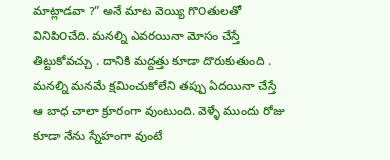మాట్లాడవా ?” అనే మాట వెయ్యి గొ౦తులతో వినిపి౦చేది. మనల్ని ఎవరయినా మోసం చేస్తే తిట్టుకోవచ్చు . దానికి మద్దత్తు కూడా దొరుకుతుంది . మనల్ని మనమే క్షమించుకోలేని తప్పు ఏదయినా చేస్తే ఆ బాధ చాలా క్రూరంగా వుంటుంది. వెళ్ళే ముందు రోజు కూడా నేను స్నేహంగా వుంటే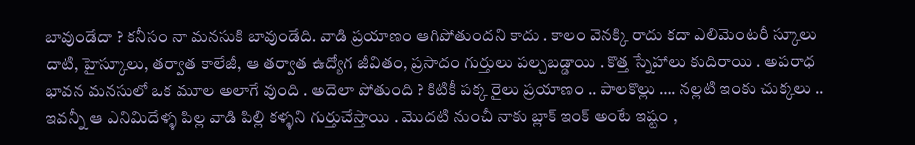బావుండేదా ? కనీసం నా మనసుకి బావుండేది. వాడి ప్రయాణం ఆగిపోతుందని కాదు . కాలం వెనక్కి రాదు కదా ఎలిమెంటరీ స్కూలు దాటి, హైస్కూలు, తర్వాత కాలేజీ, ఆ తర్వాత ఉద్యోగ జీవితం, ప్రసాదం గుర్తులు పల్చబడ్డాయి . కొత్త స్నేహాలు కుదిరాయి . అపరాధ భావన మనసులో ఒక మూల అలాగే వుంది . అదెలా పోతుంది ? కిటికీ పక్క రైలు ప్రయాణం .. పాలకొల్లు …. నల్లటి ఇంకు చుక్కలు .. ఇవన్నీ ఆ ఎనిమిదేళ్ళ పిల్ల వాడి పిల్లి కళ్ళని గుర్తుచేస్తాయి . మొదటి నుంచీ నాకు బ్లాక్ ఇంక్ అంటే ఇష్టం ,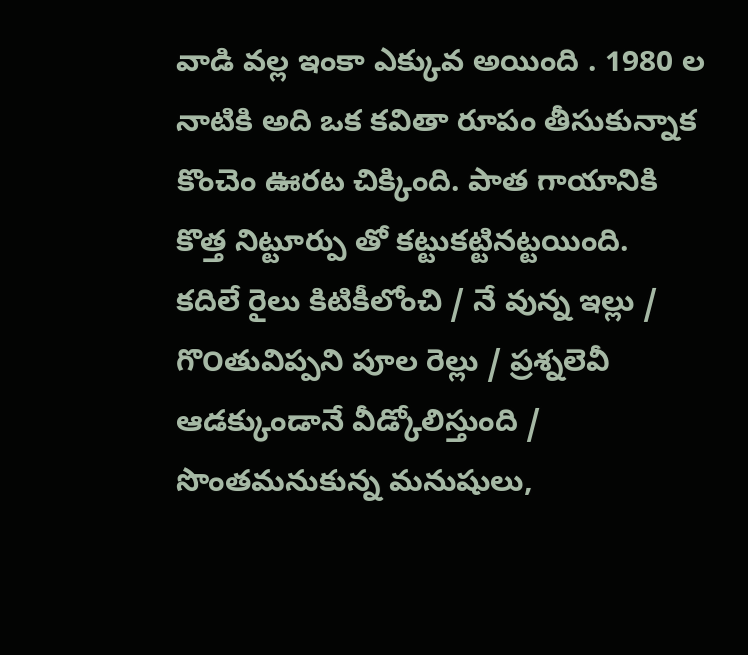వాడి వల్ల ఇంకా ఎక్కువ అయింది . 1980 ల నాటికి అది ఒక కవితా రూపం తీసుకున్నాక కొంచెం ఊరట చిక్కింది. పాత గాయానికి కొత్త నిట్టూర్పు తో కట్టుకట్టినట్టయింది.
కదిలే రైలు కిటికీలోంచి / నే వున్న ఇల్లు / గొ౦తువిప్పని పూల రెల్లు / ప్రశ్నలెవీ ఆడక్కుండానే వీడ్కోలిస్తుంది / సొంతమనుకున్న మనుషులు,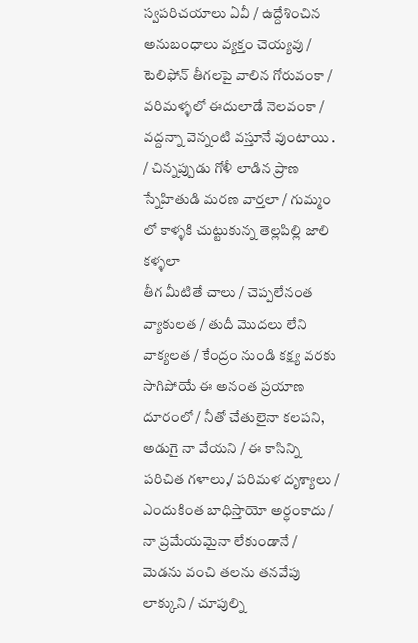స్వపరిచయాలు ఏవీ / ఉద్దేశించిన అనుబ౦ధాలు వ్యక్తం చెయ్యవు / టెలిఫోన్ తీగలపై వాలిన గోరువంకా / వరిమళ్ళలో ఈదులాడే నెలవంకా / వద్దన్నా వెన్నంటి వస్తూనే వుంటాయి . / చిన్నప్పుడు గోళీ లాడిన ప్రాణ స్నేహితుడి మరణ వార్తలా / గుమ్మ౦ లో కాళ్ళకి చుట్టుకున్న తెల్లపిల్లి జాలి కళ్ళలా
తీగ మీటితే చాలు / చెప్పలేనంత వ్యాకులత / తుదీ మొదలు లేని వాక్యలత / కేంద్రం నుండి కక్ష్య వరకు సాగిపోయే ఈ అనంత ప్రయాణ దూరంలో / నీతో చేతులైనా కలపని, అడుగై నా వేయని / ఈ కాసిన్ని పరిచిత గళాలు,/ పరిమళ దృశ్యాలు / ఎందుకింత బాధిస్తాయో అర్ధంకాదు / నా ప్రమేయమైనా లేకుండానే / మెడను వంచి తలను తనవేపు లాక్కుని / చూపుల్ని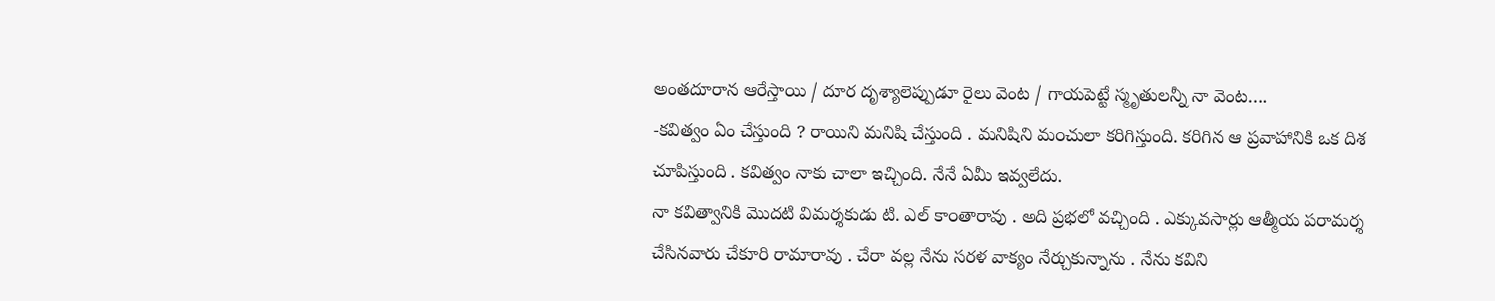అంతదూరాన ఆరేస్తాయి / దూర దృశ్యాలెప్పుడూ రైలు వెంట / గాయపెట్టే స్మృతులన్నీ నా వెంట….
-కవిత్వం ఏం చేస్తుంది ? రాయిని మనిషి చేస్తుంది . మనిషిని మ౦చులా కరిగిస్తుంది. కరిగిన ఆ ప్రవాహానికి ఒక దిశ చూపిస్తుంది . కవిత్వం నాకు చాలా ఇచ్చింది. నేనే ఏమీ ఇవ్వలేదు.
నా కవిత్వానికి మొదటి విమర్శకుడు టి. ఎల్ కా౦తారావు . అది ప్రభలో వచ్చింది . ఎక్కువసార్లు ఆత్మీయ పరామర్శ చేసినవారు చేకూరి రామారావు . చేరా వల్ల నేను సరళ వాక్యం నేర్చుకున్నాను . నేను కవిని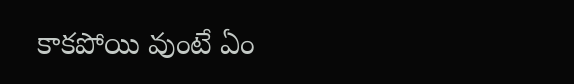కాకపోయి వుంటే ఏం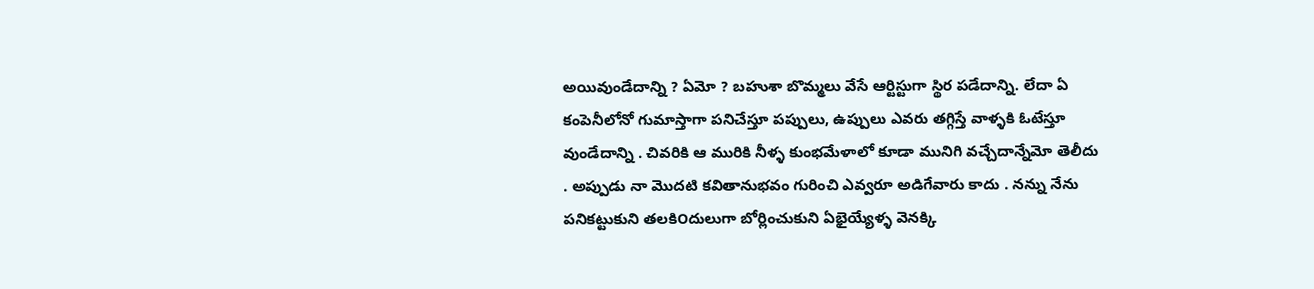అయివుండేదాన్ని ? ఏమో ? బహుశా బొమ్మలు వేసే ఆర్టిస్టుగా స్థిర పడేదాన్ని. లేదా ఏ కంపెనీలోనో గుమాస్తాగా పనిచేస్తూ పప్పులు, ఉప్పులు ఎవరు తగ్గిస్తే వాళ్ళకి ఓటేస్తూ వుండేదాన్ని . చివరికి ఆ మురికి నీళ్ళ కుంభమేళాలో కూడా మునిగి వచ్చేదాన్నేమో తెలీదు . అప్పుడు నా మొదటి కవితానుభవం గురించి ఎవ్వరూ అడిగేవారు కాదు . నన్ను నేను పనికట్టుకుని తలకి౦దులుగా బోర్లించుకుని ఏభైయ్యేళ్ళ వెనక్కి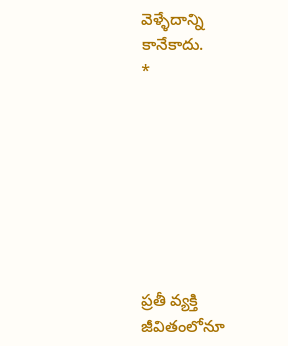వెళ్ళేదాన్ని కానేకాదు.
*








ప్రతీ వ్యక్తి జీవితంలోనూ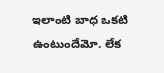ఇలాంటి బాధ ఒకటి ఉంటుందేమో. లేక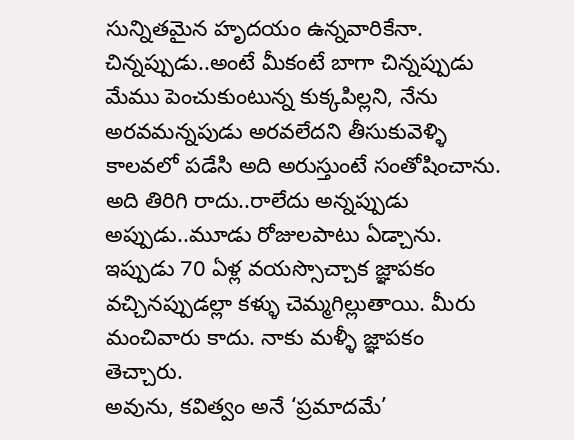సున్నితమైన హృదయం ఉన్నవారికేనా. చిన్నప్పుడు..అంటే మీకంటే బాగా చిన్నప్పుడు మేము పెంచుకుంటున్న కుక్కపిల్లని, నేను అరవమన్నపుడు అరవలేదని తీసుకువెళ్ళి కాలవలో పడేసి అది అరుస్తుంటే సంతోషించాను. అది తిరిగి రాదు..రాలేదు అన్నప్పుడు అప్పుడు..మూడు రోజులపాటు ఏడ్చాను. ఇప్పుడు 70 ఏళ్ల వయస్సొచ్చాక జ్ఞాపకం వచ్చినప్పుడల్లా కళ్ళు చెమ్మగిల్లుతాయి. మీరు మంచివారు కాదు. నాకు మళ్ళీ జ్ఞాపకం తెచ్చారు.
అవును, కవిత్వం అనే ‘ప్రమాదమే’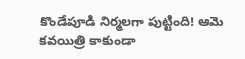కొండేపూడి నిర్మలగా పుట్టింది! ఆమె కవయిత్రి కాకుండా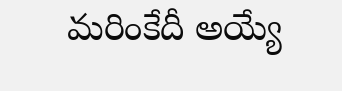మరింకేదీ అయ్యే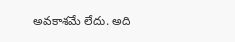అవకాశమే లేదు. అది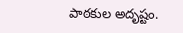పాఠకుల అదృష్టం.